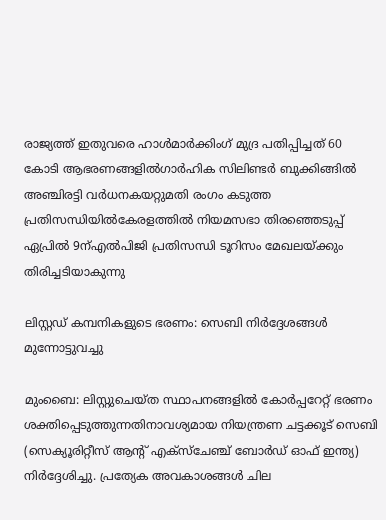രാജ്യത്ത് ഇതുവരെ ഹാള്‍മാര്‍ക്കിംഗ് മുദ്ര പതിപ്പിച്ചത് 60 കോടി ആഭരണങ്ങളില്‍ഗാർഹിക സിലിണ്ടർ ബുക്കിങ്ങിൽ അഞ്ചിരട്ടി വർധനകയറ്റുമതി രംഗം കടുത്ത പ്രതിസന്ധിയിൽകേരളത്തിൽ നിയമസഭാ തിരഞ്ഞെടുപ്പ് ഏപ്രിൽ 9ന്എല്‍പിജി പ്രതിസന്ധി ടൂറിസം മേഖലയ്ക്കും തിരിച്ചടിയാകുന്നു

ലിസ്റ്റഡ് കമ്പനികളുടെ ഭരണം: സെബി നിര്‍ദ്ദേശങ്ങള്‍ മുന്നോട്ടുവച്ചു

മുംബൈ: ലിസ്റ്റുചെയ്ത സ്ഥാപനങ്ങളില്‍ കോര്‍പ്പറേറ്റ് ഭരണം ശക്തിപ്പെടുത്തുന്നതിനാവശ്യമായ നിയന്ത്രണ ചട്ടക്കൂട് സെബി (സെക്യൂരിറ്റീസ് ആന്റ് എക്‌സ്‌ചേഞ്ച് ബോര്‍ഡ് ഓഫ് ഇന്ത്യ) നിര്‍ദ്ദേശിച്ചു. പ്രത്യേക അവകാശങ്ങള്‍ ചില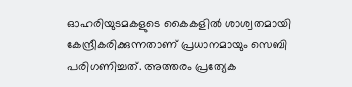ഓഹരിയുടമകളുടെ കൈകളില്‍ ശാശ്വതമായി കേന്ദ്രീകരിക്കുന്നതാണ് പ്രധാനമായും സെബി പരിഗണിച്ചത്. അത്തരം പ്രത്യേക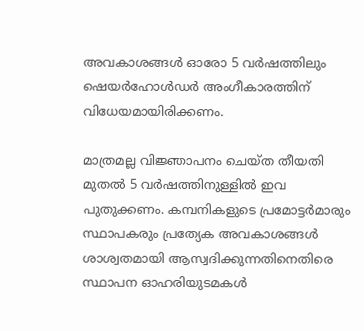അവകാശങ്ങള്‍ ഓരോ 5 വര്‍ഷത്തിലും ഷെയര്‍ഹോള്‍ഡര്‍ അംഗീകാരത്തിന് വിധേയമായിരിക്കണം.

മാത്രമല്ല വിജ്ഞാപനം ചെയ്ത തീയതി മുതല്‍ 5 വര്‍ഷത്തിനുള്ളില്‍ ഇവ പുതുക്കണം. കമ്പനികളുടെ പ്രമോട്ടര്‍മാരും സ്ഥാപകരും പ്രത്യേക അവകാശങ്ങള്‍ ശാശ്വതമായി ആസ്വദിക്കുന്നതിനെതിരെ സ്ഥാപന ഓഹരിയുടമകള്‍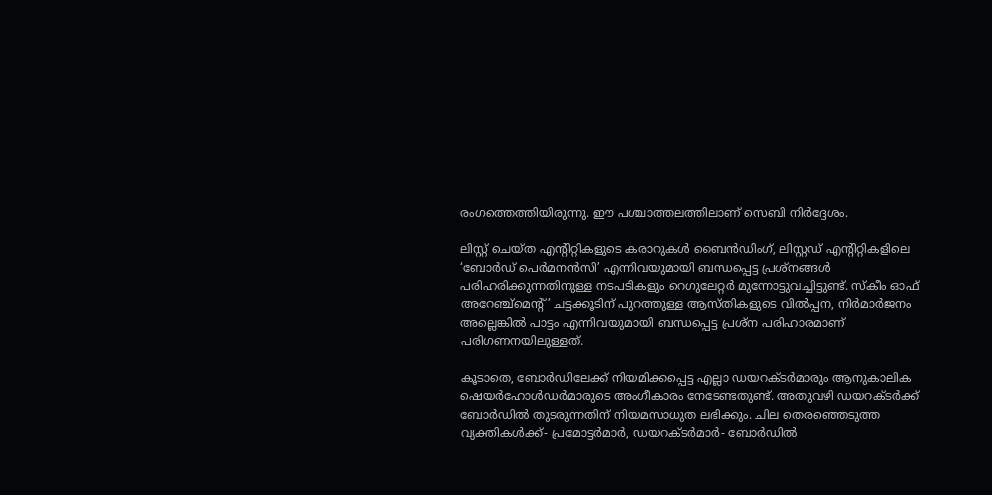രംഗത്തെത്തിയിരുന്നു. ഈ പശ്ചാത്തലത്തിലാണ് സെബി നിര്‍ദ്ദേശം.

ലിസ്റ്റ് ചെയ്ത എന്റിറ്റികളുടെ കരാറുകള്‍ ബൈന്‍ഡിംഗ്, ലിസ്റ്റഡ് എന്റിറ്റികളിലെ ‘ബോര്‍ഡ് പെര്‍മനന്‍സി’ എന്നിവയുമായി ബന്ധപ്പെട്ട പ്രശ്നങ്ങള്‍ പരിഹരിക്കുന്നതിനുള്ള നടപടികളും റെഗുലേറ്റര്‍ മുന്നോട്ടുവച്ചിട്ടുണ്ട്. സ്‌കീം ഓഫ് അറേഞ്ച്മെന്റ്’ ചട്ടക്കൂടിന് പുറത്തുള്ള ആസ്തികളുടെ വില്‍പ്പന, നിര്‍മാര്‍ജനം അല്ലെങ്കില്‍ പാട്ടം എന്നിവയുമായി ബന്ധപ്പെട്ട പ്രശ്ന പരിഹാരമാണ് പരിഗണനയിലുള്ളത്.

കൂടാതെ, ബോര്‍ഡിലേക്ക് നിയമിക്കപ്പെട്ട എല്ലാ ഡയറക്ടര്‍മാരും ആനുകാലിക ഷെയര്‍ഹോള്‍ഡര്‍മാരുടെ അംഗീകാരം നേടേണ്ടതുണ്ട്. അതുവഴി ഡയറക്ടര്‍ക്ക് ബോര്‍ഡില്‍ തുടരുന്നതിന് നിയമസാധുത ലഭിക്കും. ചില തെരഞ്ഞെടുത്ത വ്യക്തികള്‍ക്ക്- പ്രമോട്ടര്‍മാര്‍, ഡയറക്ടര്‍മാര്‍- ബോര്‍ഡില്‍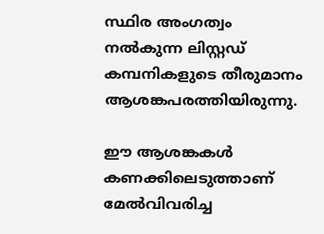സ്ഥിര അംഗത്വം നല്‍കുന്ന ലിസ്റ്റഡ് കമ്പനികളുടെ തീരുമാനം ആശങ്കപരത്തിയിരുന്നു.

ഈ ആശങ്കകള്‍ കണക്കിലെടുത്താണ് മേല്‍വിവരിച്ച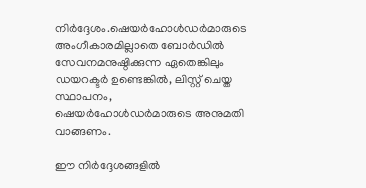നിര്‍ദ്ദേശം.ഷെയര്‍ഹോള്‍ഡര്‍മാരുടെ അംഗീകാരമില്ലാതെ ബോര്‍ഡില്‍ സേവനമനുഷ്ഠിക്കുന്ന ഏതെങ്കിലും ഡയറക്ടര്‍ ഉണ്ടെങ്കില്‍, ലിസ്റ്റ് ചെയ്ത സ്ഥാപനം, ഷെയര്‍ഹോള്‍ഡര്‍മാരുടെ അനുമതി വാങ്ങണം.

ഈ നിര്‍ദ്ദേശങ്ങളില്‍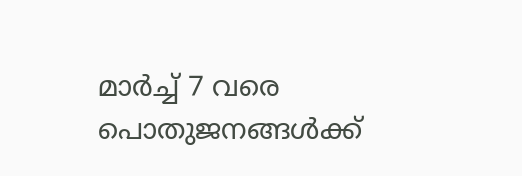മാര്‍ച്ച് 7 വരെ പൊതുജനങ്ങള്‍ക്ക്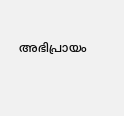അഭിപ്രായം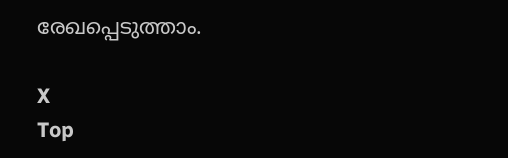രേഖപ്പെടുത്താം.

X
Top